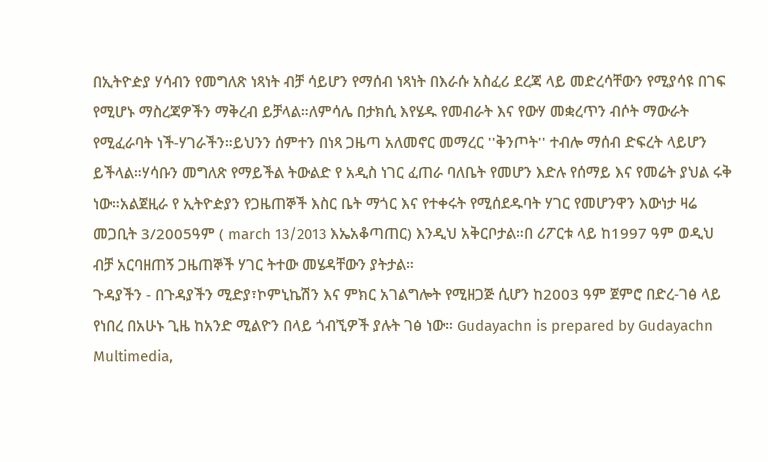በኢትዮዽያ ሃሳብን የመግለጽ ነጻነት ብቻ ሳይሆን የማሰብ ነጻነት በእራሱ አስፈሪ ደረጃ ላይ መድረሳቸውን የሚያሳዩ በገፍ የሚሆኑ ማስረጃዎችን ማቅረብ ይቻላል።ለምሳሌ በታክሲ እየሄዱ የመብራት እና የውሃ መቋረጥን ብሶት ማውራት የሚፈራባት ነች-ሃገራችን።ይህንን ሰምተን በነጻ ጋዜጣ አለመኖር መማረር ''ቅንጦት'' ተብሎ ማሰብ ድፍረት ላይሆን ይችላል።ሃሳቡን መግለጽ የማይችል ትውልድ የ አዲስ ነገር ፈጠራ ባለቤት የመሆን እድሉ የሰማይ እና የመሬት ያህል ሩቅ ነው።አልጀዚራ የ ኢትዮዽያን የጋዜጠኞች እስር ቤት ማጎር እና የተቀሩት የሚሰደዱባት ሃገር የመሆንዋን እውነታ ዛሬ መጋቢት 3/2005ዓም ( march 13/2013 እኤአቆጣጠር) እንዲህ አቅርቦታል።በ ሪፖርቱ ላይ ከ1997 ዓም ወዲህ ብቻ አርባዘጠኝ ጋዜጠኞች ሃገር ትተው መሄዳቸውን ያትታል።
ጉዳያችን - በጉዳያችን ሚድያ፣ኮምኒኬሽን እና ምክር አገልግሎት የሚዘጋጅ ሲሆን ከ2003 ዓም ጀምሮ በድረ-ገፅ ላይ የነበረ በአሁኑ ጊዜ ከአንድ ሚልዮን በላይ ጎብኚዎች ያሉት ገፅ ነው። Gudayachn is prepared by Gudayachn Multimedia,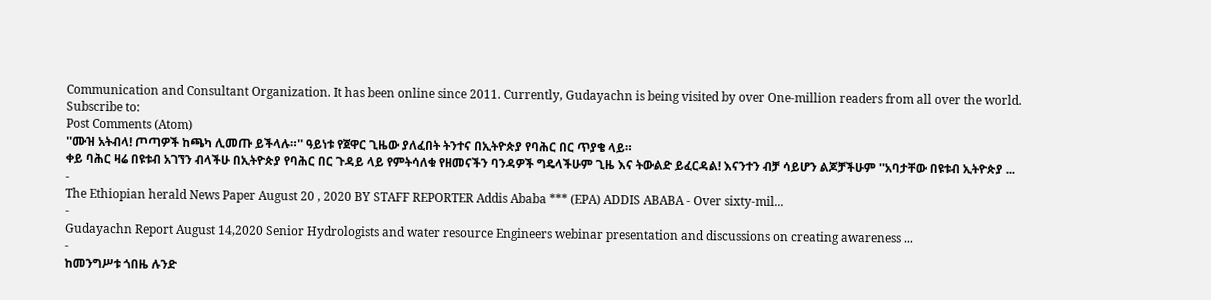Communication and Consultant Organization. It has been online since 2011. Currently, Gudayachn is being visited by over One-million readers from all over the world.
Subscribe to:
Post Comments (Atom)
''ሙዝ አትብላ! ጦጣዎች ከጫካ ሊመጡ ይችላሉ።'' ዓይነቱ የጀዋር ጊዜው ያለፈበት ትንተና በኢትዮጵያ የባሕር በር ጥያቄ ላይ።
ቀይ ባሕር ዛሬ በዩቱብ አገኘን ብላችሁ በኢትዮጵያ የባሕር በር ጉዳይ ላይ የምትሳለቁ የዘመናችን ባንዳዎች ግዴላችሁም ጊዜ እና ትውልድ ይፈርዳል! እናንተን ብቻ ሳይሆን ልጆቻችሁም ''አባታቸው በዩቱብ ኢትዮጵያ ...
-
The Ethiopian herald News Paper August 20 , 2020 BY STAFF REPORTER Addis Ababa *** (EPA) ADDIS ABABA - Over sixty-mil...
-
Gudayachn Report August 14,2020 Senior Hydrologists and water resource Engineers webinar presentation and discussions on creating awareness ...
-
ከመንግሥቱ ጎበዜ ሉንድ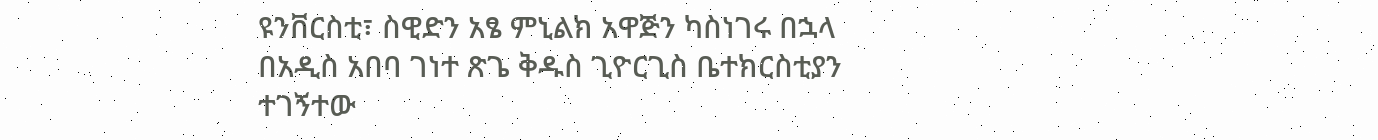ዩንቨርስቲ፣ ስዊድን አፄ ምኒልክ አዋጅን ካስነገሩ በኋላ በአዲስ አበባ ገነተ ጽጌ ቅዱስ ጊዮርጊስ ቤተክርስቲያን ተገኝተው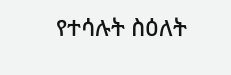የተሳሉት ስዕለት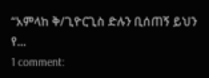“አምላከ ቅ/ጊዮርጊስ ድሉን ቢሰጠኝ ይህን የ...
1 comment: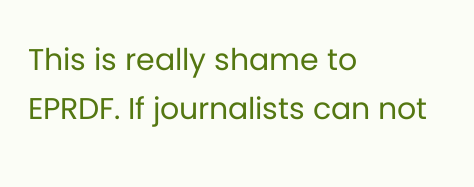This is really shame to EPRDF. If journalists can not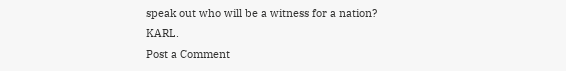speak out who will be a witness for a nation?
KARL.
Post a Comment